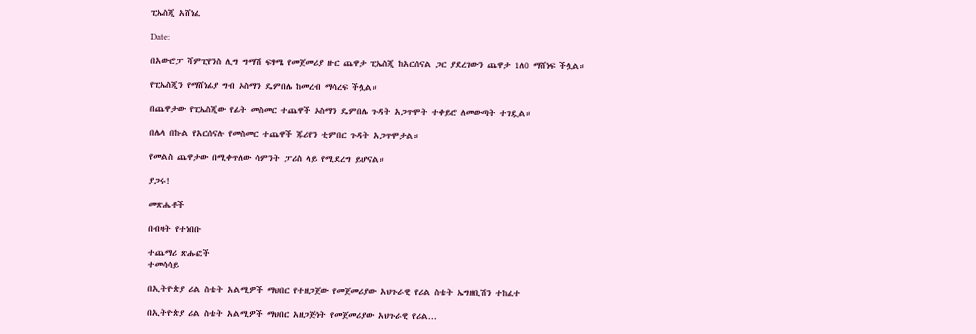ፒኤስጂ አሸነፈ

Date:

በአውሮፓ ሻምፒየንስ ሊግ ግማሽ ፍፃሜ የመጀመሪያ ዙር ጨዋታ ፒኤስጂ ከአርሰናል ጋር ያደረገውን ጨዋታ 1ለ0 ማሸነፍ ችሏል።

የፒኤስጂን የማሸነፊያ ግብ ኦስማን ዴምበሌ ከመረብ ማሳረፍ ችሏል።

በጨዋታው የፒኤስጂው የፊት መስመር ተጨዋች ኦስማን ዴምበሌ ጉዳት አጋጥሞት ተቀይሮ ለመውጣት ተገዷል።

በሌላ በኩል የአርሰናሉ የመስመር ተጨዋች ጁሪየን ቲምበር ጉዳት አጋጥሞታል።

የመልስ ጨዋታው በሚቀጥለው ሳምንት ፓሪስ ላይ የሚደረግ ይሆናል።

ያጋሩ!

መጽሔቶች

በብዛት የተነበቡ

ተጨማሪ ጽሑፎች
ተመሳሳይ

በኢትዮጵያ ሪል ስቴት አልሚዎች ማህበር የተዘጋጀው የመጀመሪያው አህጉራዊ የሪል ስቴት ኤግዘቢሽን ተከፈተ

በኢትዮጵያ ሪል ስቴት አልሚዎች ማህበር አዘጋጅነት የመጀመሪያው አህጉራዊ የሪል...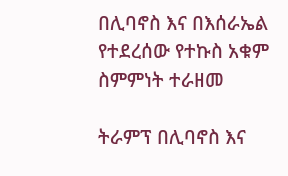በሊባኖስ እና በእሰራኤል የተደረሰው የተኩስ አቁም ስምምነት ተራዘመ

ትራምፕ በሊባኖስ እና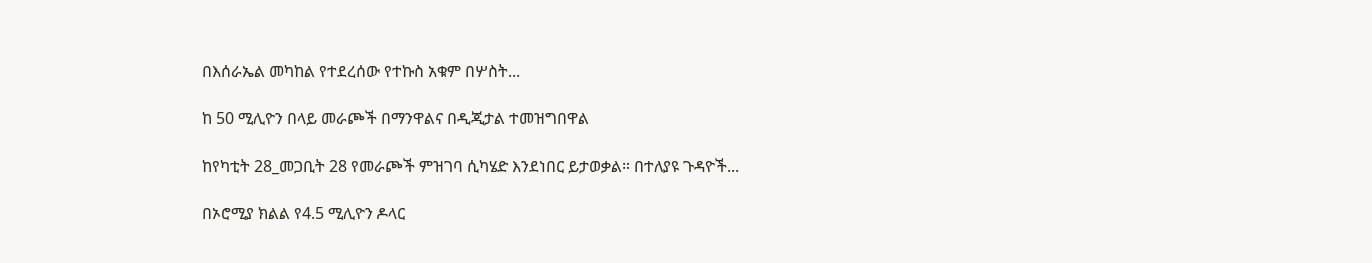በእሰራኤል መካከል የተደረሰው የተኩስ አቁም በሦስት...

ከ 50 ሚሊዮን በላይ መራጮች በማንዋልና በዲጂታል ተመዝግበዋል

ከየካቲት 28_መጋቢት 28 የመራጮች ምዝገባ ሲካሄድ እንደነበር ይታወቃል። በተለያዩ ጉዳዮች...

በኦሮሚያ ክልል የ4.5 ሚሊዮን ዶላር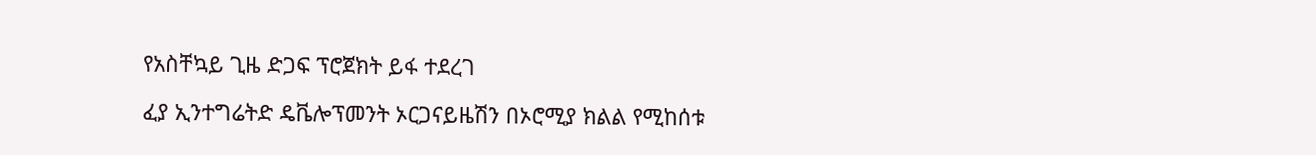የአስቸኳይ ጊዜ ድጋፍ ፕሮጀክት ይፋ ተደረገ

ፈያ ኢንተግሬትድ ዴቬሎፕመንት ኦርጋናይዜሽን በኦሮሚያ ክልል የሚከሰቱ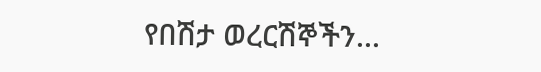የበሽታ ወረርሽኞችን...